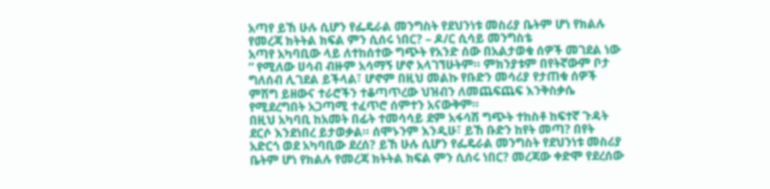አጣየ ይኸ ሁሉ ሲሆን የፌዴራል መንግስት የደህንነቱ መስሪያ ቤትም ሆነ የክልሉ የመረጃ ክትትል ክፍል ምን ሲሰሩ ነበር? – ዶ/ር ሲሳይ መንግስቴ
አጣየ አካባቢው ላይ ለተከሰተው ግጭት የአንድ ሰው በአልታወቁ ሰዎች መገደል ነው ” የሚለው ሀሳብ ብዙም አሳማኝ ሆኖ አላገኘሁትም። ምክንያቱም በየትኛውም ቦታ ግለሰብ ሊገደል ይችላል፣ ሆኖም በዚህ መልኩ የቡድን መሳሪያ የታጠቁ ሰዎች ምሽግ ይዘውና ተራሮችን ተቆጣጥረው ህዝብን ለመጨፍጨፍ እንቅስቃሴ የሚደረግበት አጋጣሚ ተፈጥሮ ሰምተን አናውቅም።
በዚህ አካባቢ ከአመት በፊት ተመሳሳይ ደም አፋሳሽ ግጭት ተከስቶ ከፍተኛ ጉዳት ደርሶ እንደነበረ ይታወቃል። ሰሞኑንም እንዲሁ፣ ይኸ ቡድን ከየት መጣ? በየት አድርጎ ወደ አካባቢው ደረሰ? ይኸ ሁሉ ሲሆን የፌዴራል መንግስት የደህንነቱ መስሪያ ቤትም ሆነ የክልሉ የመረጃ ክትትል ክፍል ምን ሲሰሩ ነበር? መረጃው ቀድሞ የደረሰው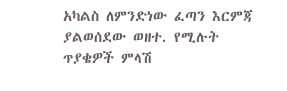አካልስ ለምንድነው ፈጣን እርምጃ ያልወሰደው ወዘተ. የሚሉት ጥያቄዎች ምላሽ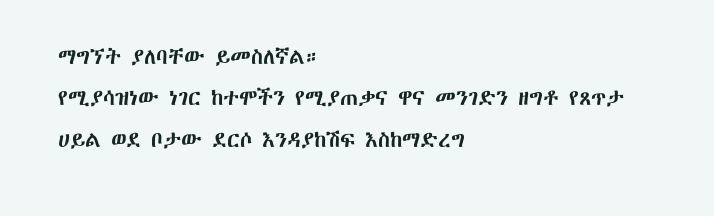ማግኘት ያለባቸው ይመስለኛል።
የሚያሳዝነው ነገር ከተሞችን የሚያጠቃና ዋና መንገድን ዘግቶ የጸጥታ ሀይል ወደ ቦታው ደርሶ እንዳያከሽፍ እስከማድረግ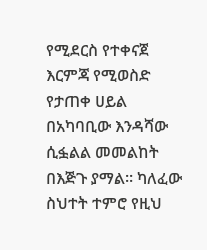የሚደርስ የተቀናጀ እርምጃ የሚወስድ የታጠቀ ሀይል በአካባቢው እንዳሻው ሲፏልል መመልከት በእጅጉ ያማል። ካለፈው ስህተት ተምሮ የዚህ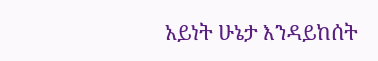አይነት ሁኔታ እንዳይከሰት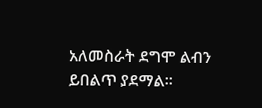አለመስራት ደግሞ ልብን ይበልጥ ያደማል።